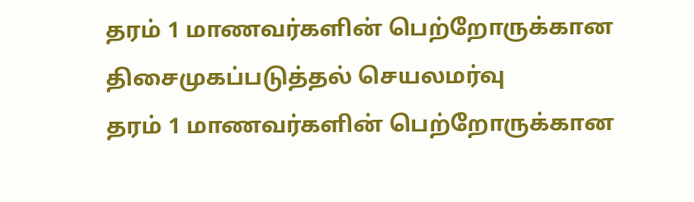தரம் 1 மாணவர்களின் பெற்றோருக்கான திசைமுகப்படுத்தல் செயலமர்வு
தரம் 1 மாணவர்களின் பெற்றோருக்கான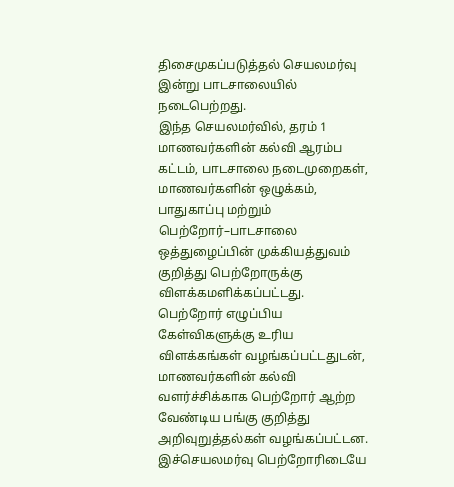திசைமுகப்படுத்தல் செயலமர்வு இன்று பாடசாலையில் நடைபெற்றது.
இந்த செயலமர்வில், தரம் 1 மாணவர்களின் கல்வி ஆரம்ப கட்டம், பாடசாலை நடைமுறைகள், மாணவர்களின் ஒழுக்கம், பாதுகாப்பு மற்றும் பெற்றோர்–பாடசாலை ஒத்துழைப்பின் முக்கியத்துவம் குறித்து பெற்றோருக்கு விளக்கமளிக்கப்பட்டது.
பெற்றோர் எழுப்பிய கேள்விகளுக்கு உரிய விளக்கங்கள் வழங்கப்பட்டதுடன், மாணவர்களின் கல்வி வளர்ச்சிக்காக பெற்றோர் ஆற்ற வேண்டிய பங்கு குறித்து அறிவுறுத்தல்கள் வழங்கப்பட்டன. இச்செயலமர்வு பெற்றோரிடையே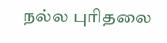நல்ல புரிதலை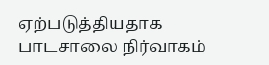ஏற்படுத்தியதாக பாடசாலை நிர்வாகம்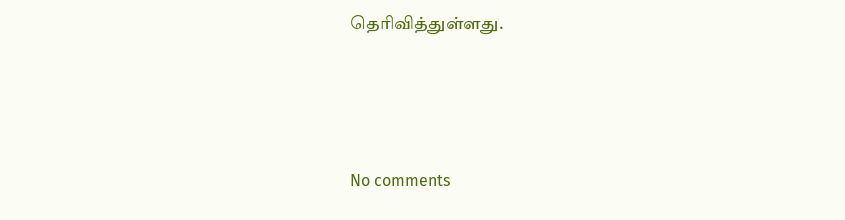தெரிவித்துள்ளது.




No comments